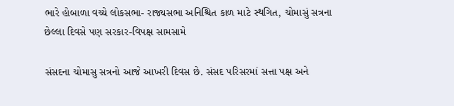ભારે હોબાળા વચ્ચે લોકસભા- રાજ્યસભા અનિશ્ચિત કાળ માટે સ્થગિત, ચોમાસું સત્રના છેલ્લા દિવસે પણ સરકાર-વિપક્ષ સામસામે

સંસદના ચોમાસુ સત્રનો આજે આખરી દિવસ છે. સંસદ પરિસરમાં સત્તા પક્ષ અને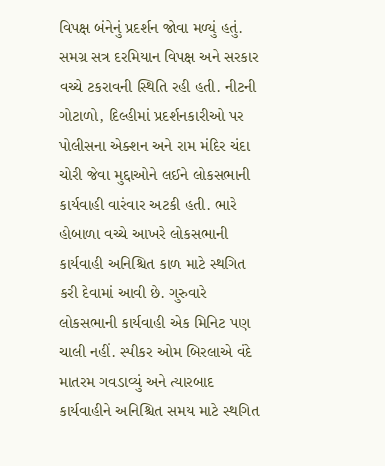વિપક્ષ બંનેનું પ્રદર્શન જોવા મળ્યું હતું. સમગ્ર સત્ર દરમિયાન વિપક્ષ અને સરકાર વચ્ચે ટકરાવની સ્થિતિ રહી હતી. નીટની ગોટાળો, દિલ્હીમાં પ્રદર્શનકારીઓ પર પોલીસના એક્શન અને રામ મંદિર ચંદા ચોરી જેવા મુદ્દાઓને લઈને લોકસભાની કાર્યવાહી વારંવાર અટકી હતી. ભારે હોબાળા વચ્ચે આખરે લોકસભાની કાર્યવાહી અનિશ્ચિત કાળ માટે સ્થગિત કરી દેવામાં આવી છે. ગુરુવારે લોકસભાની કાર્યવાહી એક મિનિટ પણ ચાલી નહીં. સ્પીકર ઓમ બિરલાએ વંદે માતરમ ગવડાવ્યું અને ત્યારબાદ કાર્યવાહીને અનિશ્ચિત સમય માટે સ્થગિત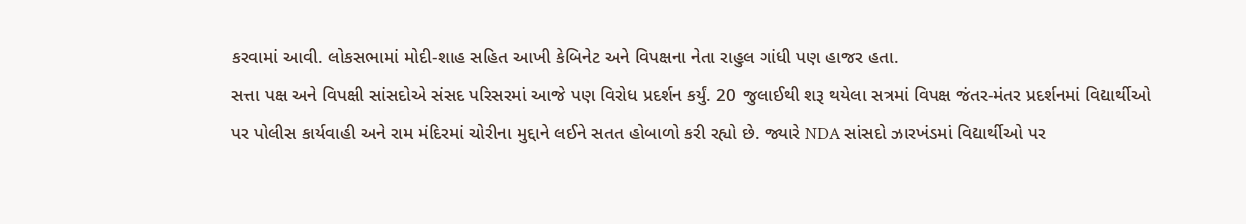કરવામાં આવી. લોકસભામાં મોદી-શાહ સહિત આખી કેબિનેટ અને વિપક્ષના નેતા રાહુલ ગાંધી પણ હાજર હતા.
સત્તા પક્ષ અને વિપક્ષી સાંસદોએ સંસદ પરિસરમાં આજે પણ વિરોધ પ્રદર્શન કર્યું. 20 જુલાઈથી શરૂ થયેલા સત્રમાં વિપક્ષ જંતર-મંતર પ્રદર્શનમાં વિદ્યાર્થીઓ પર પોલીસ કાર્યવાહી અને રામ મંદિરમાં ચોરીના મુદ્દાને લઈને સતત હોબાળો કરી રહ્યો છે. જ્યારે NDA સાંસદો ઝારખંડમાં વિદ્યાર્થીઓ પર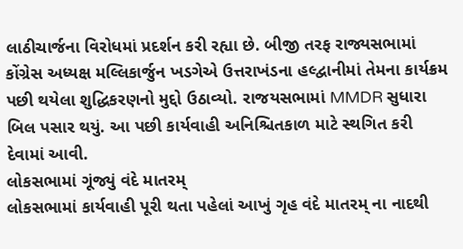લાઠીચાર્જના વિરોધમાં પ્રદર્શન કરી રહ્યા છે. બીજી તરફ રાજ્યસભામાં કોંગ્રેસ અધ્યક્ષ મલ્લિકાર્જુન ખડગેએ ઉત્તરાખંડના હલ્દ્વાનીમાં તેમના કાર્યક્રમ પછી થયેલા શુદ્ધિકરણનો મુદ્દો ઉઠાવ્યો. રાજયસભામાં MMDR સુધારા બિલ પસાર થયું. આ પછી કાર્યવાહી અનિશ્ચિતકાળ માટે સ્થગિત કરી દેવામાં આવી.
લોકસભામાં ગૂંજ્યું વંદે માતરમ્
લોકસભામાં કાર્યવાહી પૂરી થતા પહેલાં આખું ગૃહ વંદે માતરમ્ ના નાદથી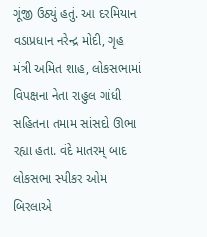ગૂંજી ઉઠ્યું હતું. આ દરમિયાન વડાપ્રધાન નરેન્દ્ર મોદી, ગૃહ મંત્રી અમિત શાહ, લોકસભામાં વિપક્ષના નેતા રાહુલ ગાંધી સહિતના તમામ સાંસદો ઊભા રહ્યા હતા. વંદે માતરમ્ બાદ લોકસભા સ્પીકર ઓમ બિરલાએ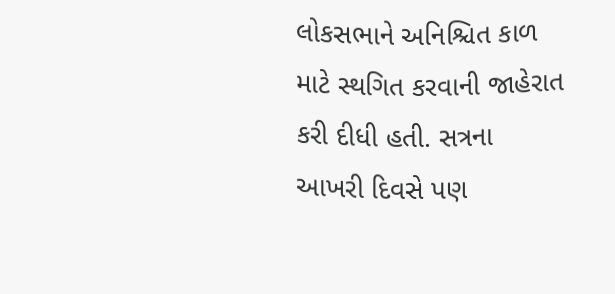લોકસભાને અનિશ્ચિત કાળ માટે સ્થગિત કરવાની જાહેરાત કરી દીધી હતી. સત્રના આખરી દિવસે પણ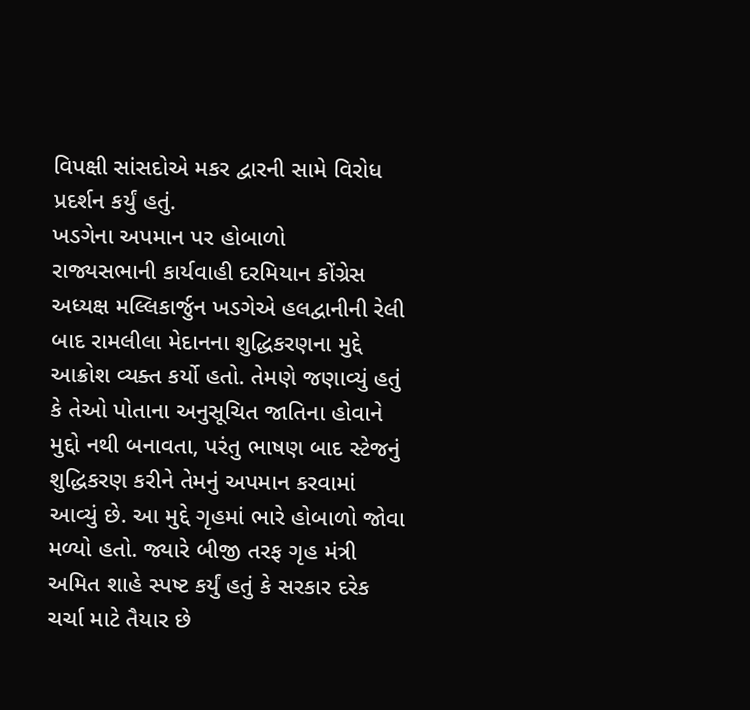વિપક્ષી સાંસદોએ મકર દ્વારની સામે વિરોધ પ્રદર્શન કર્યું હતું.
ખડગેના અપમાન પર હોબાળો
રાજ્યસભાની કાર્યવાહી દરમિયાન કોંગ્રેસ અધ્યક્ષ મલ્લિકાર્જુન ખડગેએ હલદ્વાનીની રેલી બાદ રામલીલા મેદાનના શુદ્ધિકરણના મુદ્દે આક્રોશ વ્યક્ત કર્યો હતો. તેમણે જણાવ્યું હતું કે તેઓ પોતાના અનુસૂચિત જાતિના હોવાને મુદ્દો નથી બનાવતા, પરંતુ ભાષણ બાદ સ્ટેજનું શુદ્ધિકરણ કરીને તેમનું અપમાન કરવામાં આવ્યું છે. આ મુદ્દે ગૃહમાં ભારે હોબાળો જોવા મળ્યો હતો. જ્યારે બીજી તરફ ગૃહ મંત્રી અમિત શાહે સ્પષ્ટ કર્યું હતું કે સરકાર દરેક ચર્ચા માટે તૈયાર છે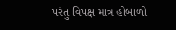પરંતુ વિપક્ષ માત્ર હોબાળો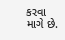કરવા માગે છે.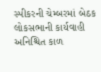સ્પીકરની ચેમ્બરમાં બેઠક
લોકસભાની કાર્યવાહી અનિશ્ચિત કાળ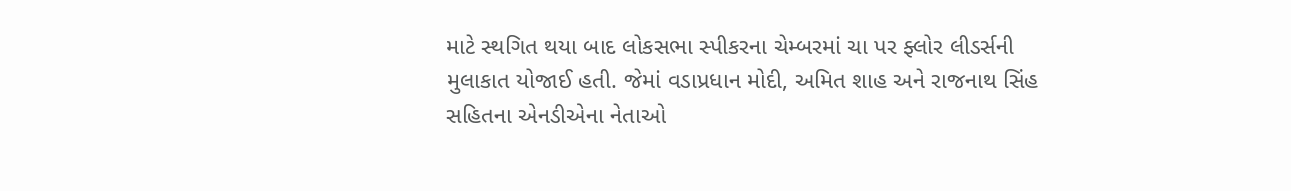માટે સ્થગિત થયા બાદ લોકસભા સ્પીકરના ચેમ્બરમાં ચા પર ફ્લોર લીડર્સની મુલાકાત યોજાઈ હતી. જેમાં વડાપ્રધાન મોદી, અમિત શાહ અને રાજનાથ સિંહ સહિતના એનડીએના નેતાઓ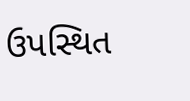ઉપસ્થિત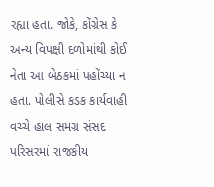રહ્યા હતા. જોકે, કોંગ્રેસ કે અન્ય વિપક્ષી દળોમાંથી કોઈ નેતા આ બેઠકમાં પહોંચ્યા ન હતા. પોલીસે કડક કાર્યવાહી વચ્ચે હાલ સમગ્ર સંસદ પરિસરમાં રાજકીય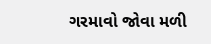ગરમાવો જોવા મળી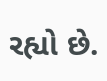રહ્યો છે.